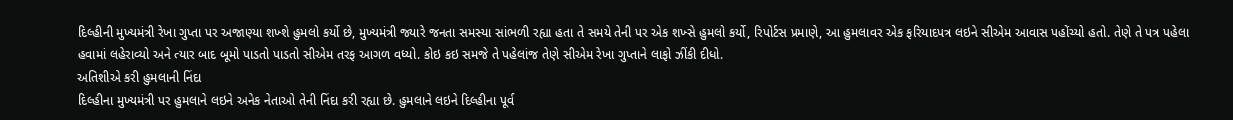દિલ્હીની મુખ્યમંત્રી રેખા ગુપ્તા પર અજાણ્યા શખ્શે હુમલો કર્યો છે, મુખ્યમંત્રી જ્યારે જનતા સમસ્યા સાંભળી રહ્યા હતા તે સમયે તેની પર એક શખ્સે હુમલો કર્યો, રિપોર્ટસ પ્રમાણે, આ હુમલાવર એક ફરિયાદપત્ર લઇને સીએમ આવાસ પહોંચ્યો હતો. તેણે તે પત્ર પહેલા હવામાં લહેરાવ્યો અને ત્યાર બાદ બૂમો પાડતો પાડતો સીએમ તરફ આગળ વધ્યો. કોઇ કઇ સમજે તે પહેલાંજ તેણે સીએમ રેખા ગુપ્તાને લાફો ઝીંકી દીધો.
અતિશીએ કરી હુમલાની નિંદા
દિલ્હીના મુખ્યમંત્રી પર હુમલાને લઇને અનેક નેતાઓ તેની નિંદા કરી રહ્યા છે. હુમલાને લઇને દિલ્હીના પૂર્વ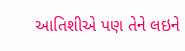આતિશીએ પણ તેને લઇને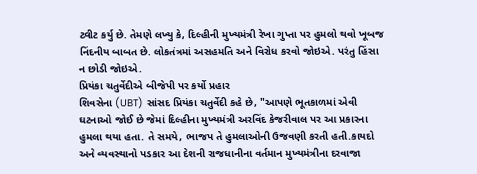ટ્વીટ કર્યુ છે. તેમણે લખ્યુ કે, દિલ્હીની મુખ્યમંત્રી રેખા ગુપ્તા પર હુમલો થવો ખૂબજ નિંદનીય બાબત છે. લોકતંત્રમાં અસહમતિ અને વિરોધ કરવો જોઇએ. પરંતુ હિંસા ન છોડી જોઇએ.
પ્રિયંકા ચતુર્વેદીએ બીજેપી પર કર્યો પ્રહાર
શિવસેના (UBT) સાંસદ પ્રિયંકા ચતુર્વેદી કહે છે, "આપણે ભૂતકાળમાં એવી ઘટનાઓ જોઈ છે જેમાં દિલ્હીના મુખ્યમંત્રી અરવિંદ કેજરીવાલ પર આ પ્રકારના હુમલા થયા હતા. તે સમયે, ભાજપ તે હુમલાઓની ઉજવણી કરતી હતી.કાયદો અને વ્યવસ્થાનો પડકાર આ દેશની રાજધાનીના વર્તમાન મુખ્યમંત્રીના દરવાજા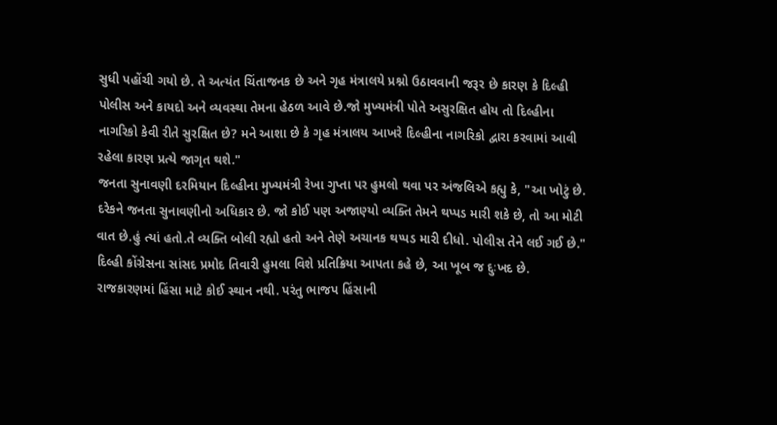સુધી પહોંચી ગયો છે. તે અત્યંત ચિંતાજનક છે અને ગૃહ મંત્રાલયે પ્રશ્નો ઉઠાવવાની જરૂર છે કારણ કે દિલ્હી પોલીસ અને કાયદો અને વ્યવસ્થા તેમના હેઠળ આવે છે.જો મુખ્યમંત્રી પોતે અસુરક્ષિત હોય તો દિલ્હીના નાગરિકો કેવી રીતે સુરક્ષિત છે? મને આશા છે કે ગૃહ મંત્રાલય આખરે દિલ્હીના નાગરિકો દ્વારા કરવામાં આવી રહેલા કારણ પ્રત્યે જાગૃત થશે."
જનતા સુનાવણી દરમિયાન દિલ્હીના મુખ્યમંત્રી રેખા ગુપ્તા પર હુમલો થવા પર અંજલિએ કહ્યુ કે, "આ ખોટું છે. દરેકને જનતા સુનાવણીનો અધિકાર છે. જો કોઈ પણ અજાણ્યો વ્યક્તિ તેમને થપ્પડ મારી શકે છે, તો આ મોટી વાત છે.હું ત્યાં હતો.તે વ્યક્તિ બોલી રહ્યો હતો અને તેણે અચાનક થપ્પડ મારી દીધો. પોલીસ તેને લઈ ગઈ છે."
દિલ્હી કોંગ્રેસના સાંસદ પ્રમોદ તિવારી હુમલા વિશે પ્રતિક્રિયા આપતા કહે છે, આ ખૂબ જ દુઃખદ છે. રાજકારણમાં હિંસા માટે કોઈ સ્થાન નથી. પરંતુ ભાજપ હિંસાની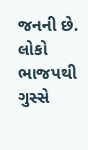જનની છે. લોકો ભાજપથી ગુસ્સે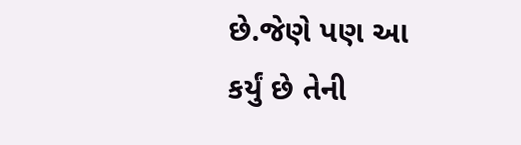છે.જેણે પણ આ કર્યું છે તેની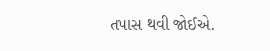તપાસ થવી જોઈએ.